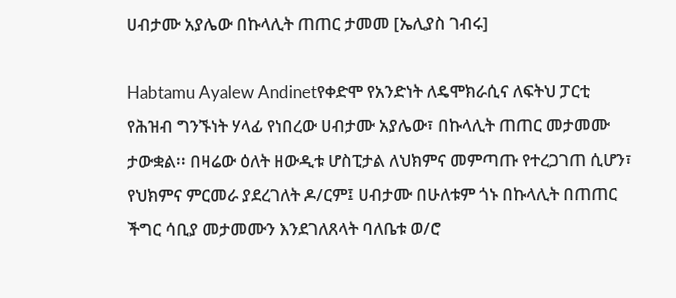ሀብታሙ አያሌው በኩላሊት ጠጠር ታመመ [ኤሊያስ ገብሩ]

Habtamu Ayalew Andinetየቀድሞ የአንድነት ለዴሞክራሲና ለፍትህ ፓርቲ የሕዝብ ግንኙነት ሃላፊ የነበረው ሀብታሙ አያሌው፣ በኩላሊት ጠጠር መታመሙ ታውቋል፡፡ በዛሬው ዕለት ዘውዲቱ ሆስፒታል ለህክምና መምጣጡ የተረጋገጠ ሲሆን፣ የህክምና ምርመራ ያደረገለት ዶ/ርም፤ ሀብታሙ በሁለቱም ጎኑ በኩላሊት በጠጠር ችግር ሳቢያ መታመሙን እንደገለጸላት ባለቤቱ ወ/ሮ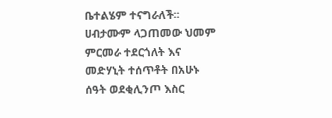ቤተልሄም ተናግራለች፡፡ ሀብታሙም ላጋጠመው ህመም ምርመራ ተደርጎለት እና መድሃኒት ተሰጥቶት በአሁኑ ሰዓት ወደቂሊንጦ እስር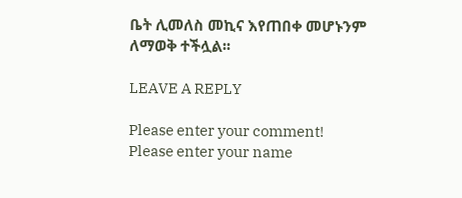ቤት ሊመለስ መኪና እየጠበቀ መሆኑንም ለማወቅ ተችሏል፡፡

LEAVE A REPLY

Please enter your comment!
Please enter your name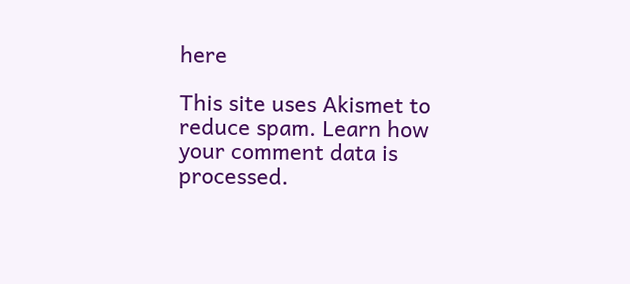here

This site uses Akismet to reduce spam. Learn how your comment data is processed.